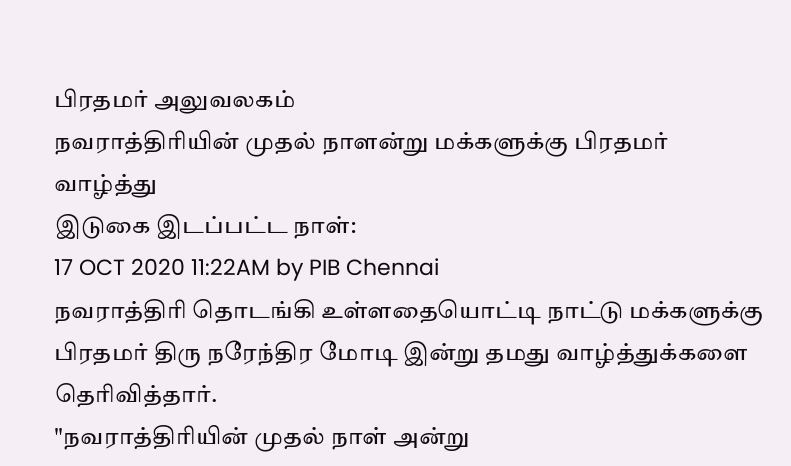பிரதமர் அலுவலகம்
நவராத்திரியின் முதல் நாளன்று மக்களுக்கு பிரதமர் வாழ்த்து
இடுகை இடப்பட்ட நாள்:
17 OCT 2020 11:22AM by PIB Chennai
நவராத்திரி தொடங்கி உள்ளதையொட்டி நாட்டு மக்களுக்கு பிரதமர் திரு நரேந்திர மோடி இன்று தமது வாழ்த்துக்களை தெரிவித்தார்.
"நவராத்திரியின் முதல் நாள் அன்று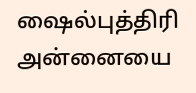ஷைல்புத்திரி அன்னையை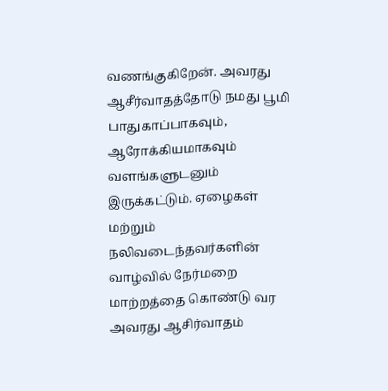வணங்குகிறேன். அவரது ஆசீர்வாதத்தோடு நமது பூமி பாதுகாப்பாகவும், ஆரோக்கியமாகவும் வளங்களுடனும் இருக்கட்டும். ஏழைகள் மற்றும் நலிவடைந்தவர்களின் வாழ்வில் நேர்மறை மாற்றத்தை கொண்டு வர அவரது ஆசிர்வாதம்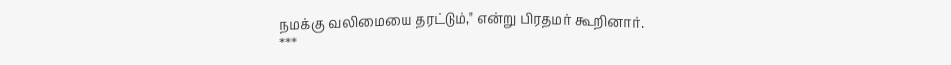நமக்கு வலிமையை தரட்டும்," என்று பிரதமர் கூறினார்.
***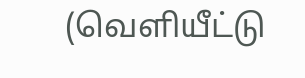(வெளியீட்டு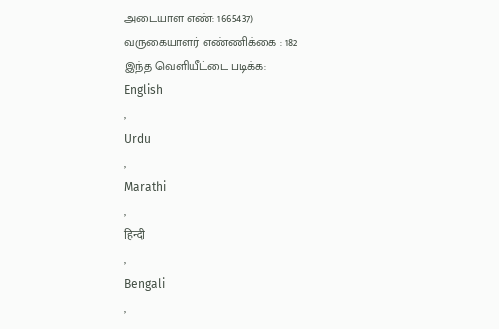அடையாள எண்: 1665437)
வருகையாளர் எண்ணிக்கை : 182
இந்த வெளியீட்டை படிக்க:
English
,
Urdu
,
Marathi
,
हिन्दी
,
Bengali
,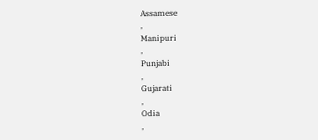Assamese
,
Manipuri
,
Punjabi
,
Gujarati
,
Odia
,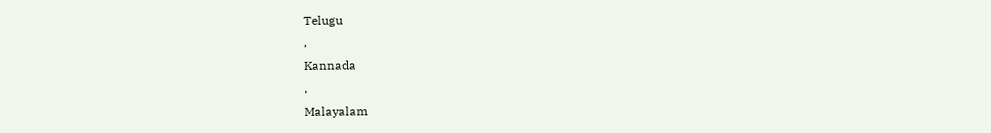Telugu
,
Kannada
,
Malayalam